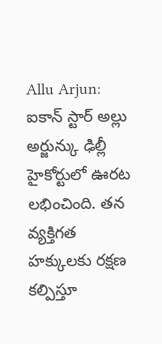Allu Arjun: ఐకాన్ స్టార్ అల్లు అర్జున్కు ఢిల్లీ హైకోర్టులో ఊరట లభించింది. తన వ్యక్తిగత హక్కులకు రక్షణ కల్పిస్తూ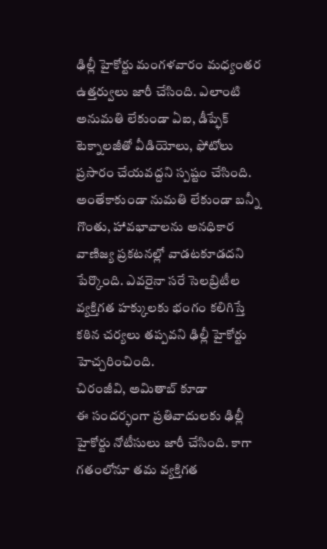ఢిల్లీ హైకోర్టు మంగళవారం మధ్యంతర ఉత్తర్వులు జారీ చేసింది. ఎలాంటి అనుమతి లేకుండా ఏఐ, డీప్ఫేక్ టెక్నాలజీతో వీడియోలు, ఫోటోలు ప్రసారం చేయవద్దని స్పష్టం చేసింది. అంతేకాకుండా నుమతి లేకుండా బన్నీ గొంతు, హావభావాలను అనధికార వాణిజ్య ప్రకటనల్లో వాడటకూడదని పేర్కొంది. ఎవరైనా సరే సెలబ్రిటీల వ్యక్తిగత హక్కులకు భంగం కలిగిస్తే కఠిన చర్యలు తప్పవని ఢిల్లీ హైకోర్టు హెచ్చరించింది.
చిరంజీవి, అమితాబ్ కూడా
ఈ సందర్భంగా ప్రతివాదులకు ఢిల్లీ హైకోర్టు నోటీసులు జారీ చేసింది. కాగా గతంలోనూ తమ వ్యక్తిగత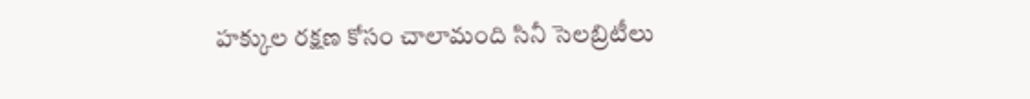హక్కుల రక్షణ కోసం చాలామంది సినీ సెలబ్రిటీలు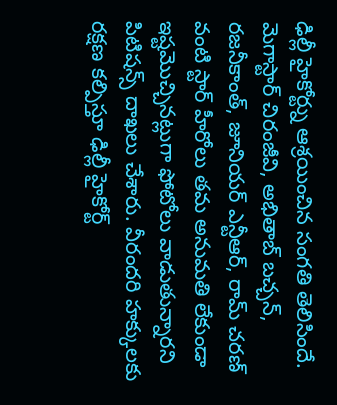ఢిల్లీ హైకోర్ట్ను ఆశ్రయించిన సంగతి తెలిసిందే. మెగాస్టార్ చిరంజీవి, అభితాబ్ బచ్చన్, రజనీకాంత్, జూనియర్ ఎన్టీఆర్, రామ్ చరణ్ వంటి స్టార్ హీరోలు తమ అనుమతి లేకుండా ఇష్టమొచ్చినట్లుగా ఫోటోలు వాడుతున్నారని పిటిషన్స్ దాఖలు చేశారు. వీరందరి హక్కులకు రక్షణ కల్పిస్తూ ఢిల్లీ హైకోర్ట్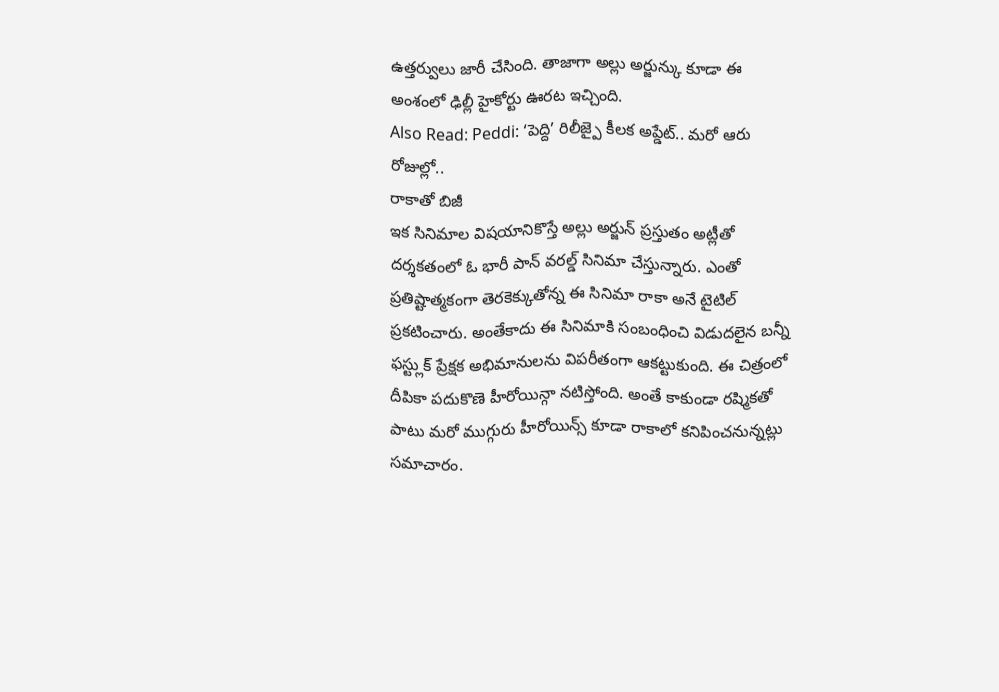ఉత్తర్వులు జారీ చేసింది. తాజాగా అల్లు అర్జున్కు కూడా ఈ అంశంలో ఢిల్లీ హైకోర్టు ఊరట ఇచ్చింది.
Also Read: Peddi: ‘పెద్ది’ రిలీజ్పై కీలక అప్డేట్.. మరో ఆరు రోజుల్లో..
రాకాతో బిజీ
ఇక సినిమాల విషయానికొస్తే అల్లు అర్జున్ ప్రస్తుతం అట్లీతో దర్శకతంలో ఓ భారీ పాన్ వరల్డ్ సినిమా చేస్తున్నారు. ఎంతో ప్రతిష్టాత్మకంగా తెరకెక్కుతోన్న ఈ సినిమా రాకా అనే టైటిల్ ప్రకటించారు. అంతేకాదు ఈ సినిమాకి సంబంధించి విడుదలైన బన్నీ ఫస్ట్లుక్ ప్రేక్షక అభిమానులను విపరీతంగా ఆకట్టుకుంది. ఈ చిత్రంలో దీపికా పదుకొణె హీరోయిన్గా నటిస్తోంది. అంతే కాకుండా రష్మికతో పాటు మరో ముగ్గురు హీరోయిన్స్ కూడా రాకాలో కనిపించనున్నట్లు సమాచారం.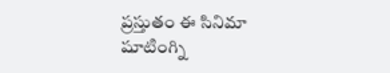ప్రస్తుతం ఈ సినిమా షూటింగ్ని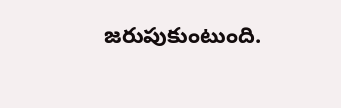జరుపుకుంటుంది.